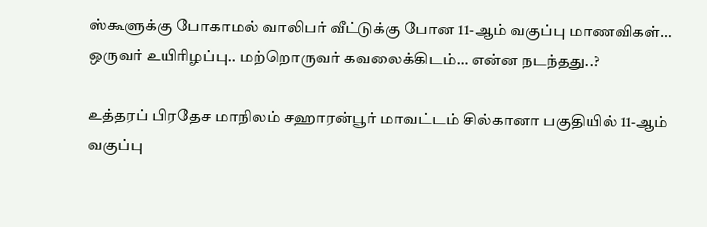ஸ்கூளுக்கு போகாமல் வாலிபர் வீட்டுக்கு போன 11-ஆம் வகுப்பு மாணவிகள்… ஒருவர் உயிரிழப்பு.. மற்றொருவர் கவலைக்கிடம்… என்ன நடந்தது..?

உத்தரப் பிரதேச மாநிலம் சஹாரன்பூர் மாவட்டம் சில்கானா பகுதியில் 11-ஆம் வகுப்பு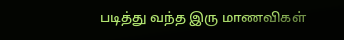படித்து வந்த இரு மாணவிகள்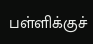பள்ளிக்குச்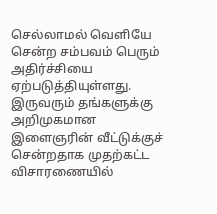செல்லாமல் வெளியே சென்ற சம்பவம் பெரும் அதிர்ச்சியை ஏற்படுத்தியுள்ளது. இருவரும் தங்களுக்கு அறிமுகமான இளைஞரின் வீட்டுக்குச் சென்றதாக முதற்கட்ட விசாரணையில்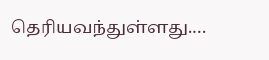தெரியவந்துள்ளது.…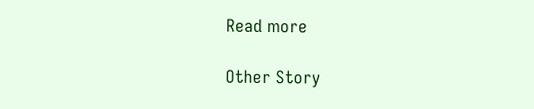Read more

Other Story